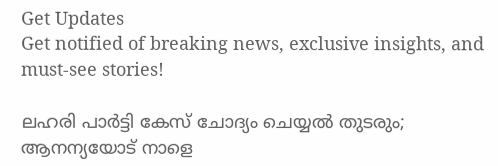Get Updates
Get notified of breaking news, exclusive insights, and must-see stories!

ലഹരി പാര്‍ട്ടി കേസ് ചോദ്യം ചെയ്യല്‍ തുടരും; ആനന്യയോട് നാളെ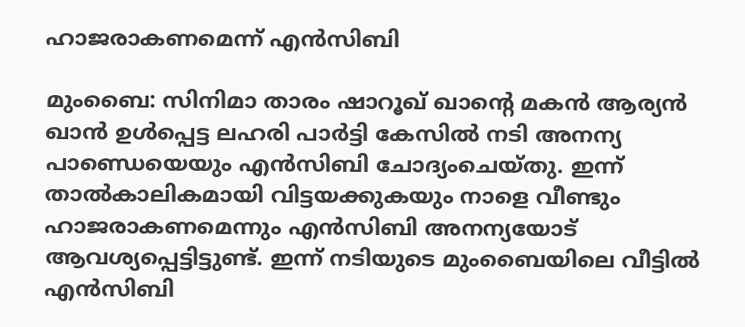ഹാജരാകണമെന്ന് എന്‍സിബി

മുംബൈ: സിനിമാ താരം ഷാറൂഖ് ഖാന്റെ മകന്‍ ആര്യന്‍ ഖാന്‍ ഉള്‍പ്പെട്ട ലഹരി പാര്‍ട്ടി കേസില്‍ നടി അനന്യ പാണ്ഡെയെയും എന്‍സിബി ചോദ്യംചെയ്തു. ഇന്ന് താല്‍കാലികമായി വിട്ടയക്കുകയും നാളെ വീണ്ടും ഹാജരാകണമെന്നും എന്‍സിബി അനന്യയോട് ആവശ്യപ്പെട്ടിട്ടുണ്ട്. ഇന്ന് നടിയുടെ മുംബൈയിലെ വീട്ടില്‍ എന്‍സിബി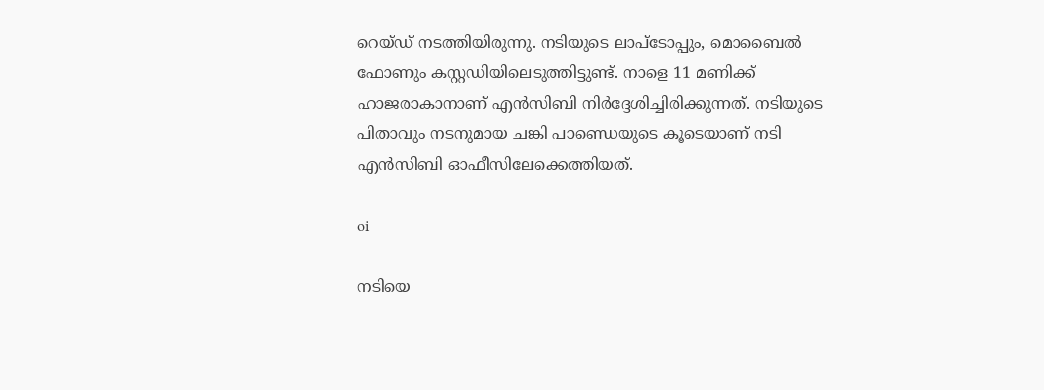റെയ്ഡ് നടത്തിയിരുന്നു. നടിയുടെ ലാപ്‌ടോപ്പും, മൊബൈല്‍ ഫോണും കസ്റ്റഡിയിലെടുത്തിട്ടുണ്ട്. നാളെ 11 മണിക്ക് ഹാജരാകാനാണ് എന്‍സിബി നിര്‍ദ്ദേശിച്ചിരിക്കുന്നത്. നടിയുടെ പിതാവും നടനുമായ ചങ്കി പാണ്ഡെയുടെ കൂടെയാണ് നടി എന്‍സിബി ഓഫീസിലേക്കെത്തിയത്.

oi

നടിയെ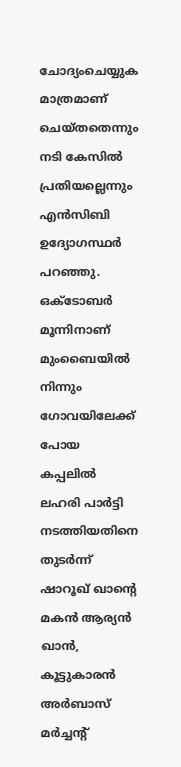ചോദ്യംചെയ്യുക മാത്രമാണ് ചെയ്തതെന്നും നടി കേസില്‍ പ്രതിയല്ലെന്നും എന്‍സിബി ഉദ്യോഗസ്ഥര്‍ പറഞ്ഞു. ഒക്ടോബര്‍ മൂന്നിനാണ് മുംബൈയില്‍ നിന്നും ഗോവയിലേക്ക് പോയ കപ്പലില്‍ ലഹരി പാര്‍ട്ടി നടത്തിയതിനെ തുടര്‍ന്ന് ഷാറൂഖ് ഖാന്റെ മകന്‍ ആര്യന്‍ ഖാന്‍, കൂട്ടുകാരന്‍ അര്‍ബാസ് മര്‍ച്ചന്റ്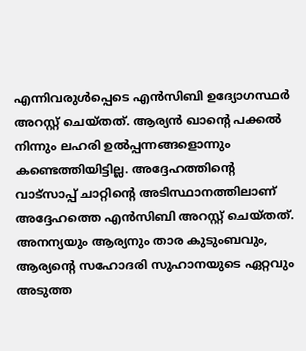എന്നിവരുള്‍പ്പെടെ എന്‍സിബി ഉദ്യോഗസ്ഥര്‍ അറസ്റ്റ് ചെയ്തത്. ആര്യന്‍ ഖാന്റെ പക്കല്‍ നിന്നും ലഹരി ഉല്‍പ്പന്നങ്ങളൊന്നും കണ്ടെത്തിയിട്ടില്ല. അദ്ദേഹത്തിന്റെ വാട്‌സാപ്പ് ചാറ്റിന്റെ അടിസ്ഥാനത്തിലാണ് അദ്ദേഹത്തെ എന്‍സിബി അറസ്റ്റ് ചെയ്തത്. അനന്യയും ആര്യനും താര കുടുംബവും, ആര്യന്റെ സഹോദരി സുഹാനയുടെ ഏറ്റവും അടുത്ത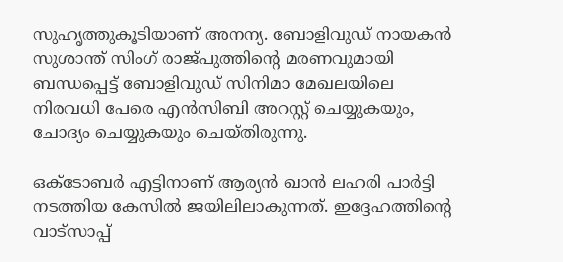സുഹൃത്തുകൂടിയാണ് അനന്യ. ബോളിവുഡ് നായകന്‍ സുശാന്ത് സിംഗ് രാജ്പുത്തിന്റെ മരണവുമായി ബന്ധപ്പെട്ട് ബോളിവുഡ് സിനിമാ മേഖലയിലെ നിരവധി പേരെ എന്‍സിബി അറസ്റ്റ് ചെയ്യുകയും, ചോദ്യം ചെയ്യുകയും ചെയ്തിരുന്നു.

ഒക്ടോബര്‍ എട്ടിനാണ് ആര്യന്‍ ഖാന്‍ ലഹരി പാര്‍ട്ടി നടത്തിയ കേസില്‍ ജയിലിലാകുന്നത്. ഇദ്ദേഹത്തിന്റെ വാട്‌സാപ്പ്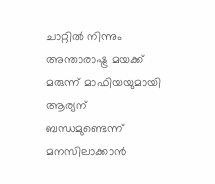ചാറ്റില്‍ നിന്നും അന്താരാഷ്ട്ര മയക്ക് മരുന്ന് മാഫിയയുമായി ആര്യന് ബന്ധമുണ്ടെന്ന് മനസിലാക്കാന്‍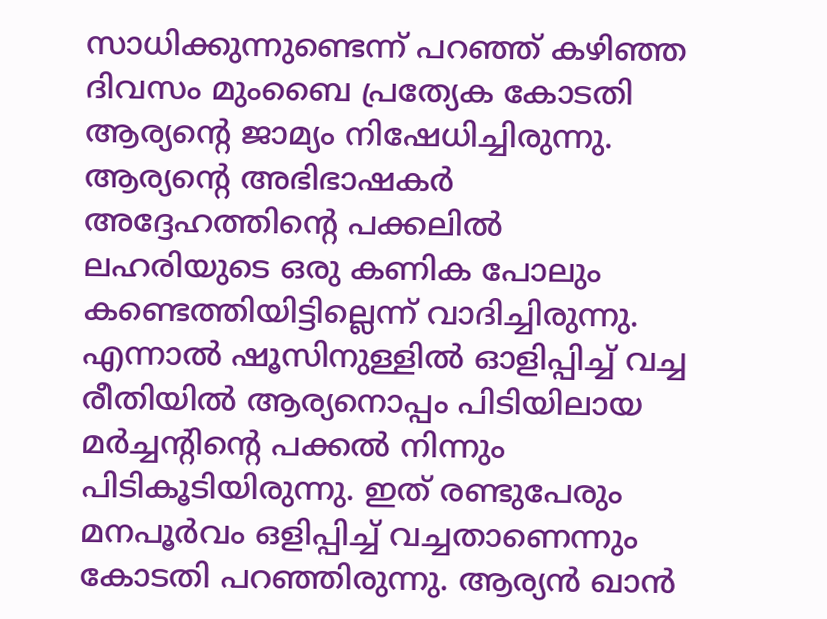സാധിക്കുന്നുണ്ടെന്ന് പറഞ്ഞ് കഴിഞ്ഞ ദിവസം മുംബൈ പ്രത്യേക കോടതി ആര്യന്റെ ജാമ്യം നിഷേധിച്ചിരുന്നു. ആര്യന്റെ അഭിഭാഷകര്‍ അദ്ദേഹത്തിന്റെ പക്കലില്‍ ലഹരിയുടെ ഒരു കണിക പോലും കണ്ടെത്തിയിട്ടില്ലെന്ന് വാദിച്ചിരുന്നു. എന്നാല്‍ ഷൂസിനുള്ളില്‍ ഓളിപ്പിച്ച് വച്ച രീതിയില്‍ ആര്യനൊപ്പം പിടിയിലായ മര്‍ച്ചന്റിന്റെ പക്കല്‍ നിന്നും പിടികൂടിയിരുന്നു. ഇത് രണ്ടുപേരും മനപൂര്‍വം ഒളിപ്പിച്ച് വച്ചതാണെന്നും കോടതി പറഞ്ഞിരുന്നു. ആര്യന്‍ ഖാന്‍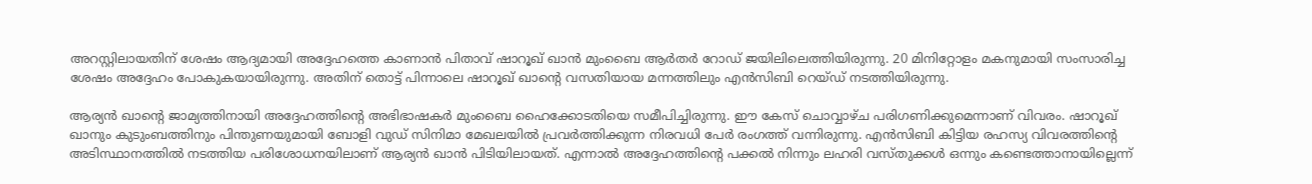അറസ്റ്റിലായതിന് ശേഷം ആദ്യമായി അദ്ദേഹത്തെ കാണാന്‍ പിതാവ് ഷാറൂഖ് ഖാന്‍ മുംബൈ ആര്‍തര്‍ റോഡ് ജയിലിലെത്തിയിരുന്നു. 20 മിനിറ്റോളം മകനുമായി സംസാരിച്ച ശേഷം അദ്ദേഹം പോകുകയായിരുന്നു. അതിന് തൊട്ട് പിന്നാലെ ഷാറൂഖ് ഖാന്റെ വസതിയായ മന്നത്തിലും എന്‍സിബി റെയ്ഡ് നടത്തിയിരുന്നു.

ആര്യന്‍ ഖാന്റെ ജാമ്യത്തിനായി അദ്ദേഹത്തിന്റെ അഭിഭാഷകര്‍ മുംബൈ ഹൈക്കോടതിയെ സമീപിച്ചിരുന്നു. ഈ കേസ് ചൊവ്വാഴ്ച പരിഗണിക്കുമെന്നാണ് വിവരം. ഷാറൂഖ് ഖാനും കുടുംബത്തിനും പിന്തുണയുമായി ബോളി വുഡ് സിനിമാ മേഖലയില്‍ പ്രവര്‍ത്തിക്കുന്ന നിരവധി പേര്‍ രംഗത്ത് വന്നിരുന്നു. എന്‍സിബി കിട്ടിയ രഹസ്യ വിവരത്തിന്റെ അടിസ്ഥാനത്തില്‍ നടത്തിയ പരിശോധനയിലാണ് ആര്യന്‍ ഖാന്‍ പിടിയിലായത്. എന്നാല്‍ അദ്ദേഹത്തിന്റെ പക്കല്‍ നിന്നും ലഹരി വസ്തുക്കള്‍ ഒന്നും കണ്ടെത്താനായില്ലെന്ന്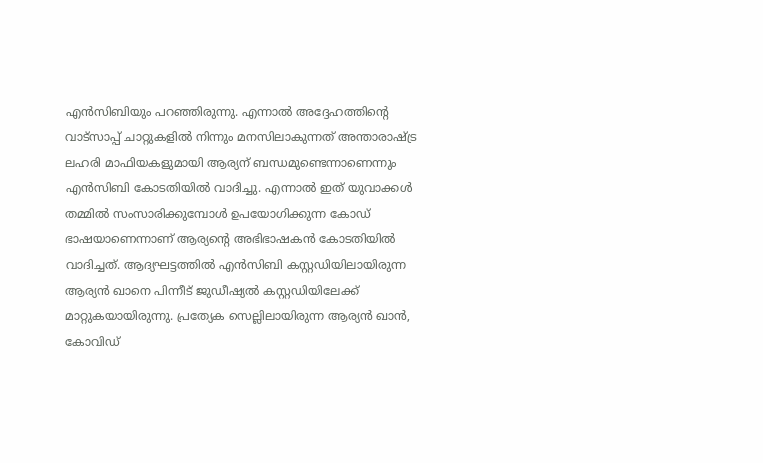എന്‍സിബിയും പറഞ്ഞിരുന്നു. എന്നാല്‍ അദ്ദേഹത്തിന്റെ വാട്‌സാപ്പ് ചാറ്റുകളില്‍ നിന്നും മനസിലാകുന്നത് അന്താരാഷ്ട്ര ലഹരി മാഫിയകളുമായി ആര്യന് ബന്ധമുണ്ടെന്നാണെന്നും എന്‍സിബി കോടതിയില്‍ വാദിച്ചു. എന്നാല്‍ ഇത് യുവാക്കള്‍ തമ്മില്‍ സംസാരിക്കുമ്പോള്‍ ഉപയോഗിക്കുന്ന കോഡ് ഭാഷയാണെന്നാണ് ആര്യന്റെ അഭിഭാഷകന്‍ കോടതിയില്‍ വാദിച്ചത്. ആദ്യഘട്ടത്തില്‍ എന്‍സിബി കസ്റ്റഡിയിലായിരുന്ന ആര്യന്‍ ഖാനെ പിന്നീട് ജുഡീഷ്യല്‍ കസ്റ്റഡിയിലേക്ക് മാറ്റുകയായിരുന്നു. പ്രത്യേക സെല്ലിലായിരുന്ന ആര്യന്‍ ഖാന്‍, കോവിഡ്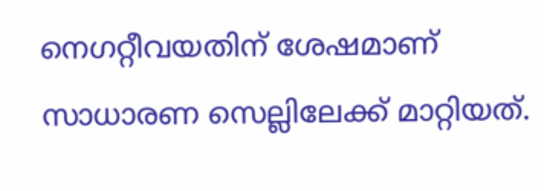നെഗറ്റീവയതിന് ശേഷമാണ് സാധാരണ സെല്ലിലേക്ക് മാറ്റിയത്.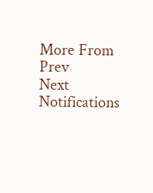More From
Prev
Next
Notifications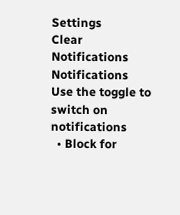Settings
Clear Notifications
Notifications
Use the toggle to switch on notifications
  • Block for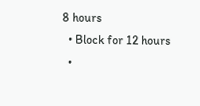8 hours
  • Block for 12 hours
  •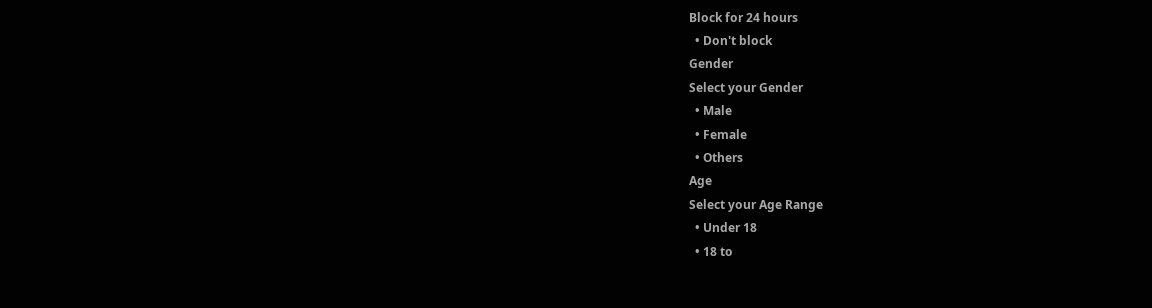Block for 24 hours
  • Don't block
Gender
Select your Gender
  • Male
  • Female
  • Others
Age
Select your Age Range
  • Under 18
  • 18 to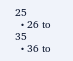25
  • 26 to 35
  • 36 to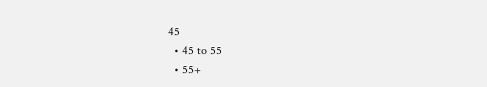45
  • 45 to 55
  • 55+